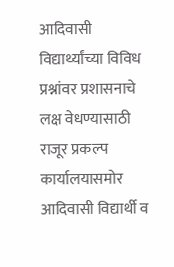आदिवासी विद्यार्थ्यांच्या विविध प्रश्नांवर प्रशासनाचे लक्ष वेधण्यासाठी राजूर प्रकल्प कार्यालयासमोर आदिवासी विद्यार्थी व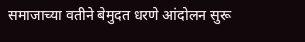समाजाच्या वतीने बेमुदत धरणे आंदोलन सुरू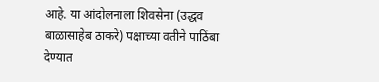आहे. या आंदोलनाला शिवसेना (उद्धव बाळासाहेब ठाकरे) पक्षाच्या वतीने पाठिंबा देण्यात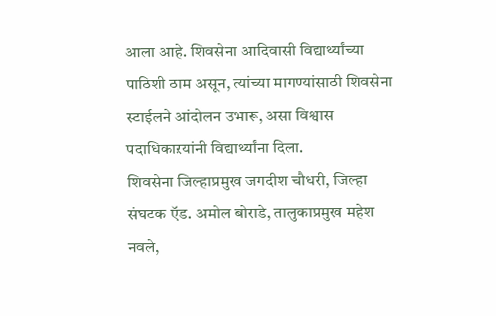आला आहे. शिवसेना आदिवासी विद्यार्थ्यांच्या पाठिशी ठाम असून, त्यांच्या मागण्यांसाठी शिवसेना स्टाईलने आंदोलन उभारू, असा विश्वास पदाधिकाऱयांनी विद्यार्थ्यांना दिला.
शिवसेना जिल्हाप्रमुख जगदीश चौधरी, जिल्हा संघटक ऍड. अमोल बोराडे, तालुकाप्रमुख महेश नवले,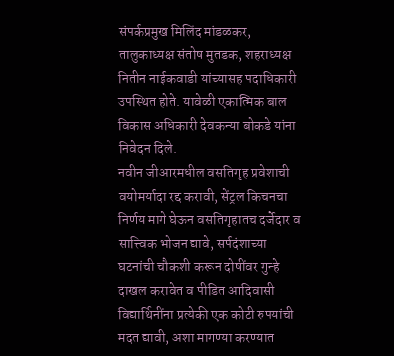संपर्कप्रमुख मिलिंद मांडळकर, तालुकाध्यक्ष संतोष मुतडक, शहराध्यक्ष नितीन नाईकवाडी यांच्यासह पदाधिकारी उपस्थित होते. यावेळी एकात्मिक बाल विकास अधिकारी देवकन्या बोकडे यांना निवेदन दिले.
नवीन जीआरमधील वसतिगृह प्रवेशाची वयोमर्यादा रद्द करावी, सेंट्रल किचनचा निर्णय मागे घेऊन वसतिगृहातच दर्जेदार व सात्त्विक भोजन द्यावे, सर्पदंशाच्या घटनांची चौकशी करून दोषींवर गुन्हे दाखल करावेत व पीडित आदिवासी विद्यार्थिनींना प्रत्येकी एक कोटी रुपयांची मदत द्यावी, अशा मागण्या करण्यात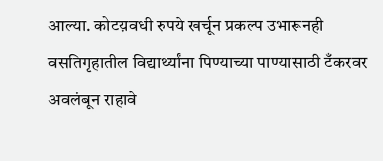आल्या. कोटय़वधी रुपये खर्चून प्रकल्प उभारूनही वसतिगृहातील विद्यार्थ्यांना पिण्याच्या पाण्यासाठी टँकरवर अवलंबून राहावे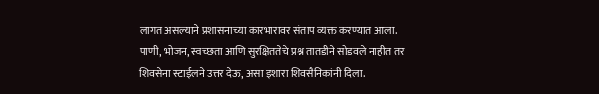लागत असल्याने प्रशासनाच्या कारभारावर संताप व्यक्त करण्यात आला. पाणी, भोजन, स्वच्छता आणि सुरक्षिततेचे प्रश्न तातडीने सोडवले नाहीत तर शिवसेना स्टाईलने उत्तर देऊ, असा इशारा शिवसैनिकांनी दिला.